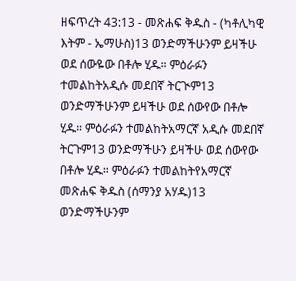ዘፍጥረት 43:13 - መጽሐፍ ቅዱስ - (ካቶሊካዊ እትም - ኤማሁስ)13 ወንድማችሁንም ይዛችሁ ወደ ሰውዬው በቶሎ ሂዱ። ምዕራፉን ተመልከትአዲሱ መደበኛ ትርጒም13 ወንድማችሁንም ይዛችሁ ወደ ሰውየው በቶሎ ሂዱ። ምዕራፉን ተመልከትአማርኛ አዲሱ መደበኛ ትርጉም13 ወንድማችሁን ይዛችሁ ወደ ሰውየው በቶሎ ሂዱ። ምዕራፉን ተመልከትየአማርኛ መጽሐፍ ቅዱስ (ሰማንያ አሃዱ)13 ወንድማችሁንም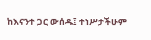ከእናንተ ጋር ውሰዱ፤ ተነሥታችሁም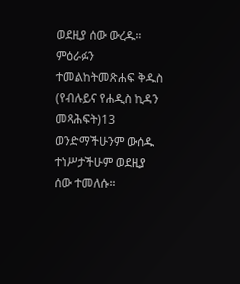ወደዚያ ሰው ውረዱ። ምዕራፉን ተመልከትመጽሐፍ ቅዱስ (የብሉይና የሐዲስ ኪዳን መጻሕፍት)13 ወንድማችሁንም ውሰዱ ተነሥታችሁም ወደዚያ ሰው ተመለሱ።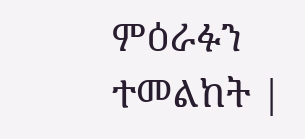ምዕራፉን ተመልከት |